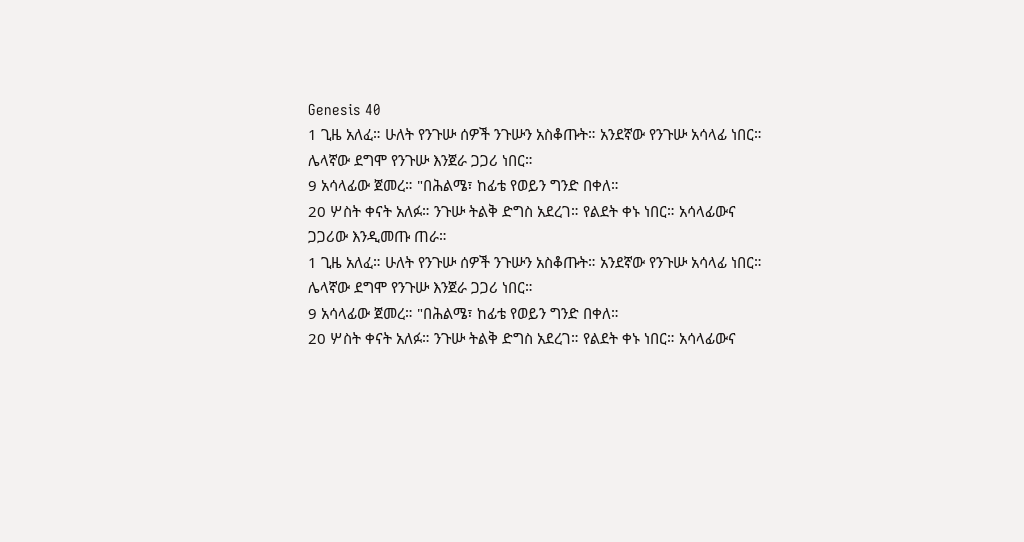Genesis 40
1 ጊዜ አለፈ። ሁለት የንጉሡ ሰዎች ንጉሡን አስቆጡት። አንደኛው የንጉሡ አሳላፊ ነበር። ሌላኛው ደግሞ የንጉሡ እንጀራ ጋጋሪ ነበር።
9 አሳላፊው ጀመረ። "በሕልሜ፣ ከፊቴ የወይን ግንድ በቀለ።
20 ሦስት ቀናት አለፉ። ንጉሡ ትልቅ ድግስ አደረገ። የልደት ቀኑ ነበር። አሳላፊውና ጋጋሪው እንዲመጡ ጠራ።
1 ጊዜ አለፈ። ሁለት የንጉሡ ሰዎች ንጉሡን አስቆጡት። አንደኛው የንጉሡ አሳላፊ ነበር። ሌላኛው ደግሞ የንጉሡ እንጀራ ጋጋሪ ነበር።
9 አሳላፊው ጀመረ። "በሕልሜ፣ ከፊቴ የወይን ግንድ በቀለ።
20 ሦስት ቀናት አለፉ። ንጉሡ ትልቅ ድግስ አደረገ። የልደት ቀኑ ነበር። አሳላፊውና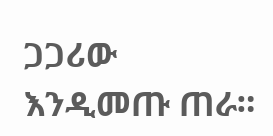ጋጋሪው እንዲመጡ ጠራ።